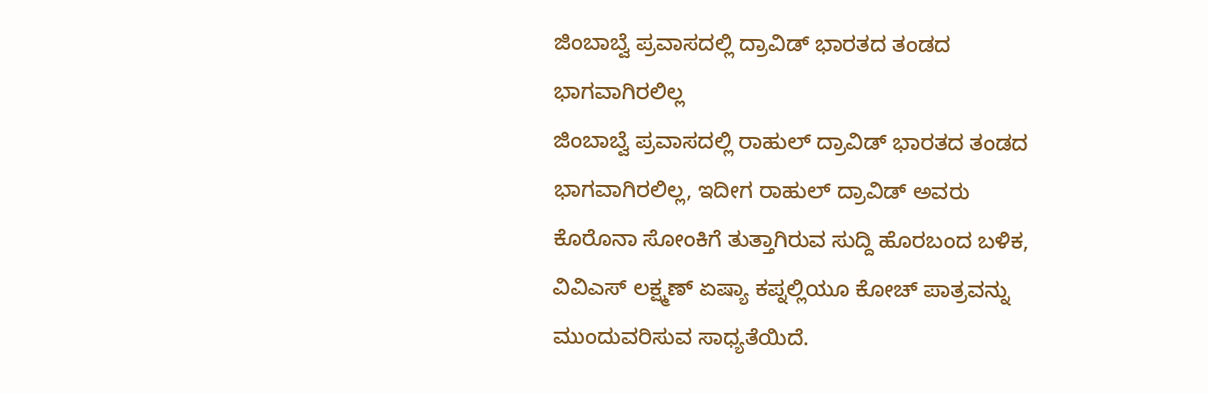ಜಿಂಬಾಬ್ವೆ ಪ್ರವಾಸದಲ್ಲಿ ದ್ರಾವಿಡ್ ಭಾರತದ ತಂಡದ ಭಾಗವಾಗಿರಲಿಲ್ಲ
ಜಿಂಬಾಬ್ವೆ ಪ್ರವಾಸದಲ್ಲಿ ರಾಹುಲ್ ದ್ರಾವಿಡ್ ಭಾರತದ ತಂಡದ ಭಾಗವಾಗಿರಲಿಲ್ಲ, ಇದೀಗ ರಾಹುಲ್ ದ್ರಾವಿಡ್ ಅವರು ಕೊರೊನಾ ಸೋಂಕಿಗೆ ತುತ್ತಾಗಿರುವ ಸುದ್ದಿ ಹೊರಬಂದ ಬಳಿಕ, ವಿವಿಎಸ್ ಲಕ್ಷ್ಮಣ್ ಏಷ್ಯಾ ಕಪ್ನಲ್ಲಿಯೂ ಕೋಚ್ ಪಾತ್ರವನ್ನು ಮುಂದುವರಿಸುವ ಸಾಧ್ಯತೆಯಿದೆ.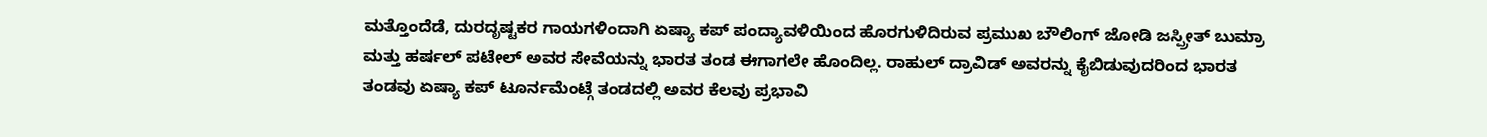ಮತ್ತೊಂದೆಡೆ, ದುರದೃಷ್ಟಕರ ಗಾಯಗಳಿಂದಾಗಿ ಏಷ್ಯಾ ಕಪ್ ಪಂದ್ಯಾವಳಿಯಿಂದ ಹೊರಗುಳಿದಿರುವ ಪ್ರಮುಖ ಬೌಲಿಂಗ್ ಜೋಡಿ ಜಸ್ಪ್ರೀತ್ ಬುಮ್ರಾ ಮತ್ತು ಹರ್ಷಲ್ ಪಟೇಲ್ ಅವರ ಸೇವೆಯನ್ನು ಭಾರತ ತಂಡ ಈಗಾಗಲೇ ಹೊಂದಿಲ್ಲ. ರಾಹುಲ್ ದ್ರಾವಿಡ್ ಅವರನ್ನು ಕೈಬಿಡುವುದರಿಂದ ಭಾರತ ತಂಡವು ಏಷ್ಯಾ ಕಪ್ ಟೂರ್ನಮೆಂಟ್ಗೆ ತಂಡದಲ್ಲಿ ಅವರ ಕೆಲವು ಪ್ರಭಾವಿ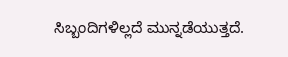ಸಿಬ್ಬಂದಿಗಳಿಲ್ಲದೆ ಮುನ್ನಡೆಯುತ್ತದೆ.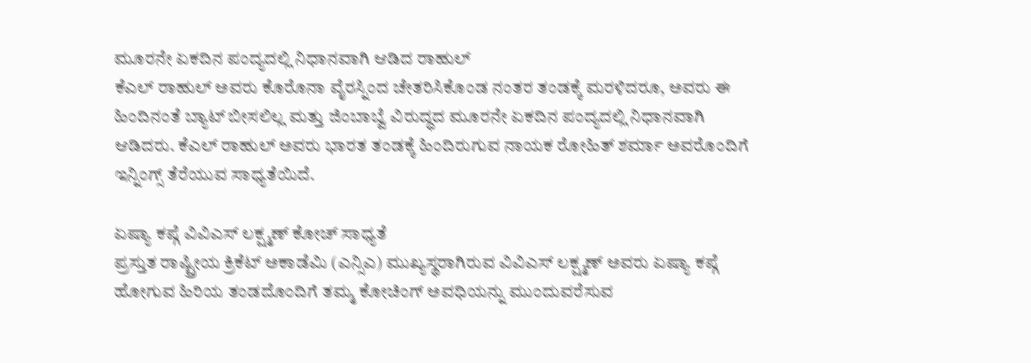ಮೂರನೇ ಏಕದಿನ ಪಂದ್ಯದಲ್ಲಿ ನಿಧಾನವಾಗಿ ಆಡಿದ ರಾಹುಲ್
ಕೆಎಲ್ ರಾಹುಲ್ ಅವರು ಕೊರೊನಾ ವೈರಸ್ನಿಂದ ಚೇತರಿಸಿಕೊಂಡ ನಂತರ ತಂಡಕ್ಕೆ ಮರಳಿದರೂ, ಅವರು ಈ ಹಿಂದಿನಂತೆ ಬ್ಯಾಟ್ ಬೀಸಲಿಲ್ಲ ಮತ್ತು ಜಿಂಬಾಬ್ವೆ ವಿರುದ್ಧದ ಮೂರನೇ ಏಕದಿನ ಪಂದ್ಯದಲ್ಲಿ ನಿಧಾನವಾಗಿ ಆಡಿದರು. ಕೆಎಲ್ ರಾಹುಲ್ ಅವರು ಭಾರತ ತಂಡಕ್ಕೆ ಹಿಂದಿರುಗುವ ನಾಯಕ ರೋಹಿತ್ ಶರ್ಮಾ ಅವರೊಂದಿಗೆ ಇನ್ನಿಂಗ್ಸ್ ತೆರೆಯುವ ಸಾಧ್ಯತೆಯಿದೆ.

ಏಷ್ಯಾ ಕಪ್ಗೆ ವಿವಿಎಸ್ ಲಕ್ಷ್ಮಣ್ ಕೋಚ್ ಸಾಧ್ಯತೆ
ಪ್ರಸ್ತುತ ರಾಷ್ಟ್ರೀಯ ಕ್ರಿಕೆಟ್ ಅಕಾಡೆಮಿ (ಎನ್ಸಿಎ) ಮುಖ್ಯಸ್ಥರಾಗಿರುವ ವಿವಿಎಸ್ ಲಕ್ಷ್ಮಣ್ ಅವರು ಏಷ್ಯಾ ಕಪ್ಗೆ ಹೋಗುವ ಹಿರಿಯ ತಂಡದೊಂದಿಗೆ ತಮ್ಮ ಕೋಚಿಂಗ್ ಅವಧಿಯನ್ನು ಮುಂದುವರೆಸುವ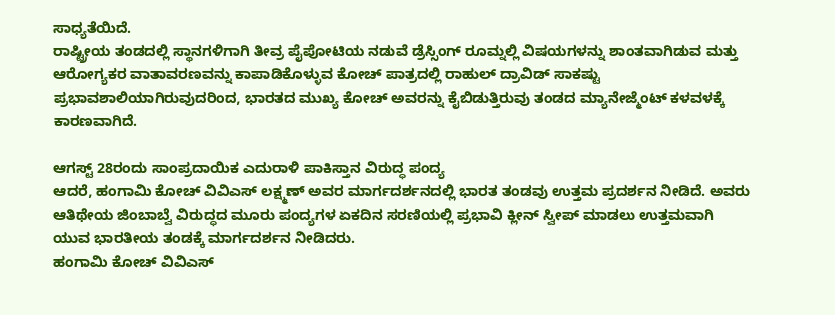ಸಾಧ್ಯತೆಯಿದೆ.
ರಾಷ್ಟ್ರೀಯ ತಂಡದಲ್ಲಿ ಸ್ಥಾನಗಳಿಗಾಗಿ ತೀವ್ರ ಪೈಪೋಟಿಯ ನಡುವೆ ಡ್ರೆಸ್ಸಿಂಗ್ ರೂಮ್ನಲ್ಲಿ ವಿಷಯಗಳನ್ನು ಶಾಂತವಾಗಿಡುವ ಮತ್ತು ಆರೋಗ್ಯಕರ ವಾತಾವರಣವನ್ನು ಕಾಪಾಡಿಕೊಳ್ಳುವ ಕೋಚ್ ಪಾತ್ರದಲ್ಲಿ ರಾಹುಲ್ ದ್ರಾವಿಡ್ ಸಾಕಷ್ಟು ಪ್ರಭಾವಶಾಲಿಯಾಗಿರುವುದರಿಂದ, ಭಾರತದ ಮುಖ್ಯ ಕೋಚ್ ಅವರನ್ನು ಕೈಬಿಡುತ್ತಿರುವು ತಂಡದ ಮ್ಯಾನೇಜ್ಮೆಂಟ್ ಕಳವಳಕ್ಕೆ ಕಾರಣವಾಗಿದೆ.

ಆಗಸ್ಟ್ 28ರಂದು ಸಾಂಪ್ರದಾಯಿಕ ಎದುರಾಳಿ ಪಾಕಿಸ್ತಾನ ವಿರುದ್ಧ ಪಂದ್ಯ
ಆದರೆ, ಹಂಗಾಮಿ ಕೋಚ್ ವಿವಿಎಸ್ ಲಕ್ಷ್ಮಣ್ ಅವರ ಮಾರ್ಗದರ್ಶನದಲ್ಲಿ ಭಾರತ ತಂಡವು ಉತ್ತಮ ಪ್ರದರ್ಶನ ನೀಡಿದೆ. ಅವರು ಆತಿಥೇಯ ಜಿಂಬಾಬ್ವೆ ವಿರುದ್ಧದ ಮೂರು ಪಂದ್ಯಗಳ ಏಕದಿನ ಸರಣಿಯಲ್ಲಿ ಪ್ರಭಾವಿ ಕ್ಲೀನ್ ಸ್ವೀಪ್ ಮಾಡಲು ಉತ್ತಮವಾಗಿ ಯುವ ಭಾರತೀಯ ತಂಡಕ್ಕೆ ಮಾರ್ಗದರ್ಶನ ನೀಡಿದರು.
ಹಂಗಾಮಿ ಕೋಚ್ ವಿವಿಎಸ್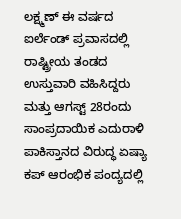ಲಕ್ಷ್ಮಣ್ ಈ ವರ್ಷದ ಐರ್ಲೆಂಡ್ ಪ್ರವಾಸದಲ್ಲಿ ರಾಷ್ಟ್ರೀಯ ತಂಡದ ಉಸ್ತುವಾರಿ ವಹಿಸಿದ್ದರು ಮತ್ತು ಆಗಸ್ಟ್ 28ರಂದು ಸಾಂಪ್ರದಾಯಿಕ ಎದುರಾಳಿ ಪಾಕಿಸ್ತಾನದ ವಿರುದ್ಧ ಏಷ್ಯಾ ಕಪ್ ಆರಂಭಿಕ ಪಂದ್ಯದಲ್ಲಿ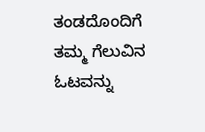ತಂಡದೊಂದಿಗೆ ತಮ್ಮ ಗೆಲುವಿನ ಓಟವನ್ನು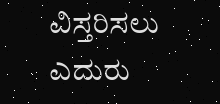ವಿಸ್ತರಿಸಲು ಎದುರು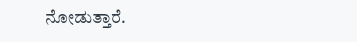ನೋಡುತ್ತಾರೆ.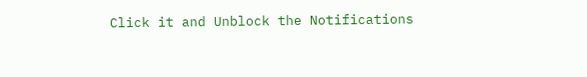Click it and Unblock the Notifications